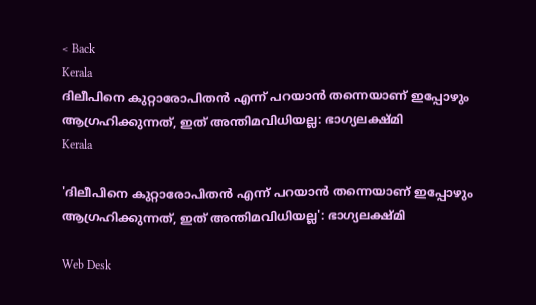< Back
Kerala
ദിലീപിനെ കുറ്റാരോപിതന്‍ എന്ന് പറയാന്‍ തന്നെയാണ് ഇപ്പോഴും ആഗ്രഹിക്കുന്നത്, ഇത് അന്തിമവിധിയല്ല: ഭാഗ്യലക്ഷ്മി
Kerala

'ദിലീപിനെ കുറ്റാരോപിതന്‍ എന്ന് പറയാന്‍ തന്നെയാണ് ഇപ്പോഴും ആഗ്രഹിക്കുന്നത്, ഇത് അന്തിമവിധിയല്ല': ഭാഗ്യലക്ഷ്മി

Web Desk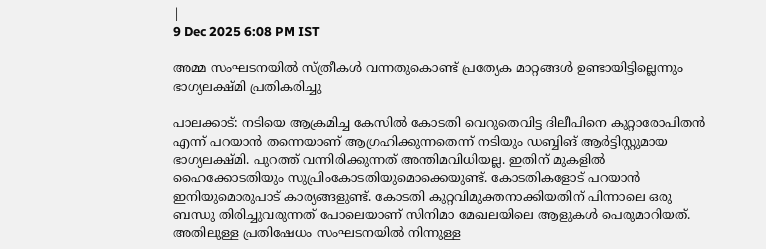|
9 Dec 2025 6:08 PM IST

അമ്മ സംഘടനയിൽ സ്ത്രീകൾ വന്നതുകൊണ്ട് പ്രത്യേക മാറ്റങ്ങൾ ഉണ്ടായിട്ടില്ലെന്നും ഭാഗ്യലക്ഷ്മി പ്രതികരിച്ചു

പാലക്കാട്: നടിയെ ആക്രമിച്ച കേസില്‍ കോടതി വെറുതെവിട്ട ദിലീപിനെ കുറ്റാരോപിതന്‍ എന്ന് പറയാന്‍ തന്നെയാണ് ആഗ്രഹിക്കുന്നതെന്ന് നടിയും ഡബ്ബിങ് ആര്‍ട്ടിസ്റ്റുമായ ഭാഗ്യലക്ഷ്മി. പുറത്ത് വന്നിരിക്കുന്നത് അന്തിമവിധിയല്ല. ഇതിന് മുകളില്‍ ഹൈക്കോടതിയും സുപ്രിംകോടതിയുമൊക്കെയുണ്ട്. കോടതികളോട് പറയാന്‍ ഇനിയുമൊരുപാട് കാര്യങ്ങളുണ്ട്. കോടതി കുറ്റവിമുക്തനാക്കിയതിന് പിന്നാലെ ഒരു ബന്ധു തിരിച്ചുവരുന്നത് പോലെയാണ് സിനിമാ മേഖലയിലെ ആളുകള്‍ പെരുമാറിയത്. അതിലുള്ള പ്രതിഷേധം സംഘടനയില്‍ നിന്നുള്ള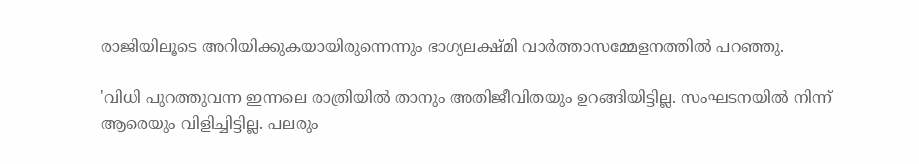രാജിയിലൂടെ അറിയിക്കുകയായിരുന്നെന്നും ഭാഗ്യലക്ഷ്മി വാര്‍ത്താസമ്മേളനത്തില്‍ പറഞ്ഞു.

'വിധി പുറത്തുവന്ന ഇന്നലെ രാത്രിയില്‍ താനും അതിജീവിതയും ഉറങ്ങിയിട്ടില്ല. സംഘടനയില്‍ നിന്ന് ആരെയും വിളിച്ചിട്ടില്ല. പലരും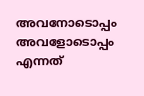അവനോടൊപ്പം അവളോടൊപ്പം എന്നത്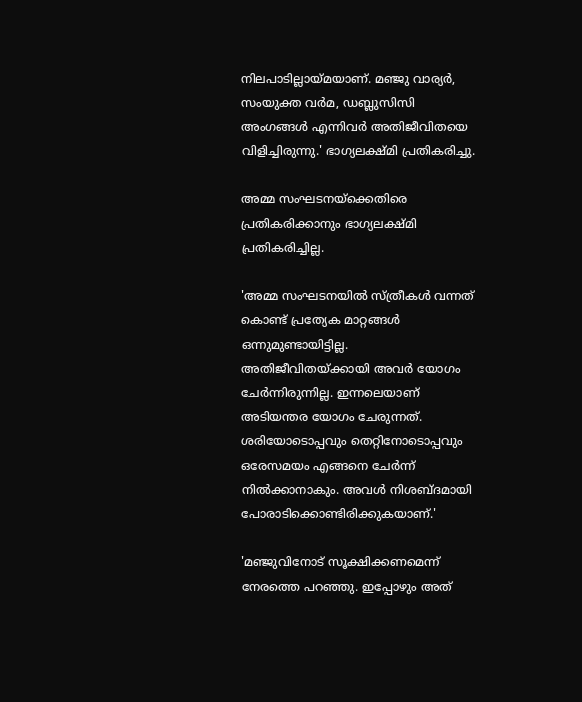നിലപാടില്ലായ്മയാണ്. മഞ്ജു വാര്യര്‍, സംയുക്ത വര്‍മ, ഡബ്ലുസിസി അംഗങ്ങള്‍ എന്നിവര്‍ അതിജീവിതയെ വിളിച്ചിരുന്നു.' ഭാഗ്യലക്ഷ്മി പ്രതികരിച്ചു.

അമ്മ സംഘടനയ്‌ക്കെതിരെ പ്രതികരിക്കാനും ഭാഗ്യലക്ഷ്മി പ്രതികരിച്ചില്ല.

'അമ്മ സംഘടനയില്‍ സ്ത്രീകള്‍ വന്നത് കൊണ്ട് പ്രത്യേക മാറ്റങ്ങള്‍ ഒന്നുമുണ്ടായിട്ടില്ല. അതിജീവിതയ്ക്കായി അവര്‍ യോഗം ചേര്‍ന്നിരുന്നില്ല. ഇന്നലെയാണ് അടിയന്തര യോഗം ചേരുന്നത്. ശരിയോടൊപ്പവും തെറ്റിനോടൊപ്പവും ഒരേസമയം എങ്ങനെ ചേര്‍ന്ന് നില്‍ക്കാനാകും. അവള്‍ നിശബ്ദമായി പോരാടിക്കൊണ്ടിരിക്കുകയാണ്.'

'മഞ്ജുവിനോട് സൂക്ഷിക്കണമെന്ന് നേരത്തെ പറഞ്ഞു. ഇപ്പോഴും അത്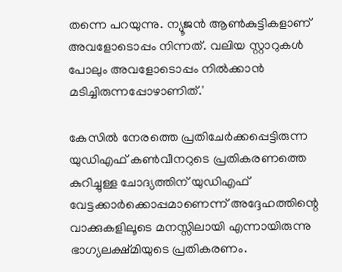തന്നെ പറയുന്നു. ന്യൂജന്‍ ആണ്‍കുട്ടികളാണ് അവളോടൊപ്പം നിന്നത്. വലിയ സ്റ്റാറുകള്‍ പോലും അവളോടൊപ്പം നില്‍ക്കാന്‍ മടിച്ചിരുന്നപ്പോഴാണിത്.'

കേസില്‍ നേരത്തെ പ്രതിചേര്‍ക്കപ്പെട്ടിരുന്ന യുഡിഎഫ് കണ്‍വീനറുടെ പ്രതികരണത്തെ കുറിച്ചുള്ള ചോദ്യത്തിന് യുഡിഎഫ് വേട്ടക്കാര്‍ക്കൊപ്പമാണെന്ന് അദ്ദേഹത്തിന്റെ വാക്കുകളിലൂടെ മനസ്സിലായി എന്നായിരുന്നു ഭാഗ്യലക്ഷ്മിയുടെ പ്രതികരണം.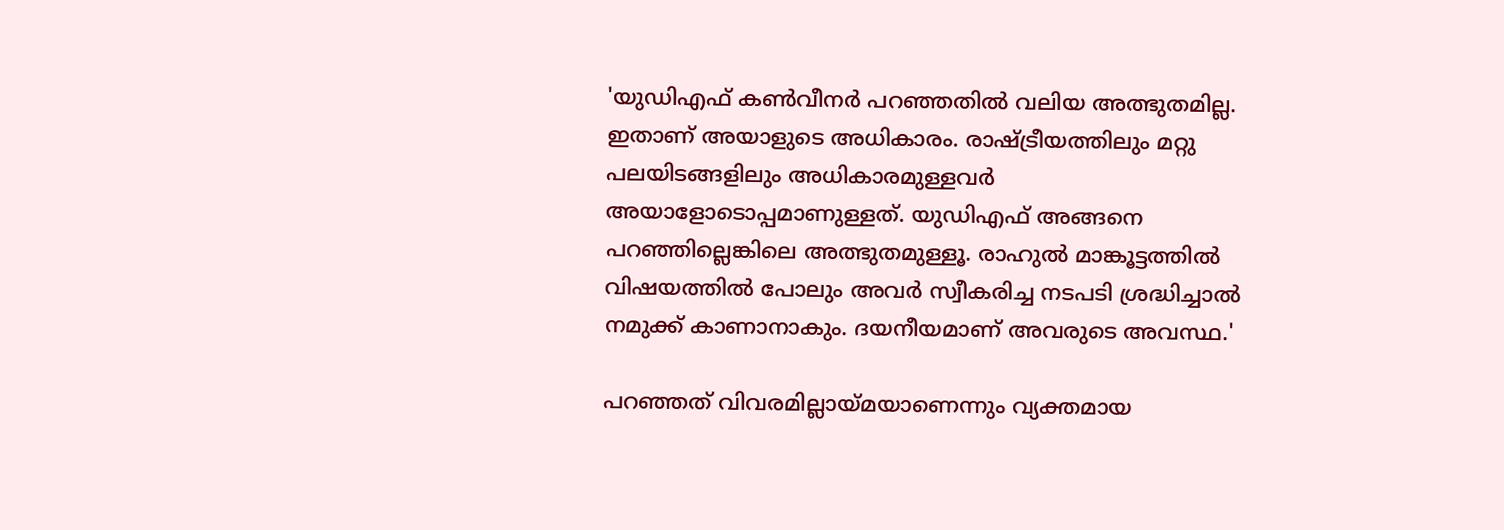'യുഡിഎഫ് കണ്‍വീനര്‍ പറഞ്ഞതില്‍ വലിയ അത്ഭുതമില്ല. ഇതാണ് അയാളുടെ അധികാരം. രാഷ്ട്രീയത്തിലും മറ്റു പലയിടങ്ങളിലും അധികാരമുള്ളവര്‍ അയാളോടൊപ്പമാണുള്ളത്. യുഡിഎഫ് അങ്ങനെ പറഞ്ഞില്ലെങ്കിലെ അത്ഭുതമുള്ളൂ. രാഹുല്‍ മാങ്കൂട്ടത്തില്‍ വിഷയത്തില്‍ പോലും അവര്‍ സ്വീകരിച്ച നടപടി ശ്രദ്ധിച്ചാല്‍ നമുക്ക് കാണാനാകും. ദയനീയമാണ് അവരുടെ അവസ്ഥ.'

പറഞ്ഞത് വിവരമില്ലായ്മയാണെന്നും വ്യക്തമായ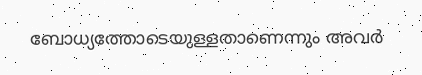ബോധ്യത്തോടെയുള്ളതാണെന്നും അവര്‍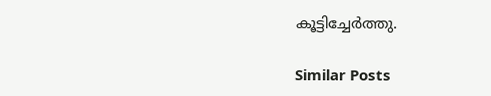കൂട്ടിച്ചേര്‍ത്തു.

Similar Posts